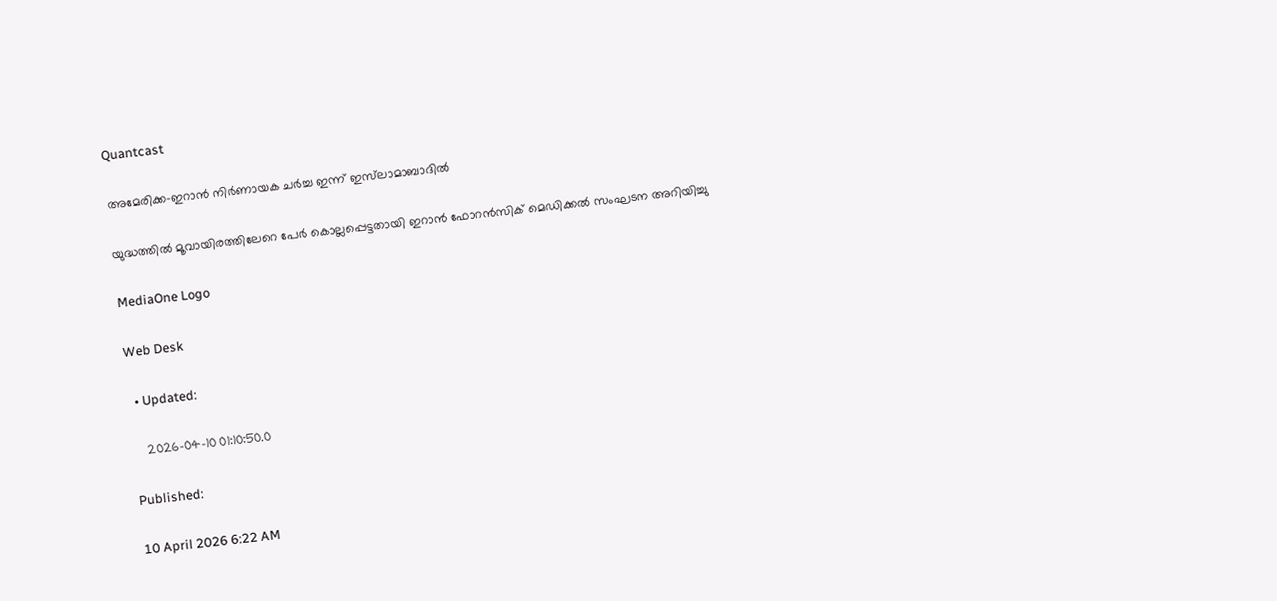Quantcast

അമേരിക്ക-ഇറാന്‍ നിർണായക ചർച്ച ഇന്ന് ഇസ്‍ലാമാബാദിൽ

യുദ്ധത്തിൽ മൂവായിരത്തിലേറെ പേർ കൊല്ലപ്പെട്ടതായി ഇറാൻ ഫോറൻസിക് മെഡിക്കൽ സംഘടന അറിയിച്ചു

MediaOne Logo

Web Desk

  • Updated:

    2026-04-10 01:10:50.0

Published:

10 April 2026 6:22 AM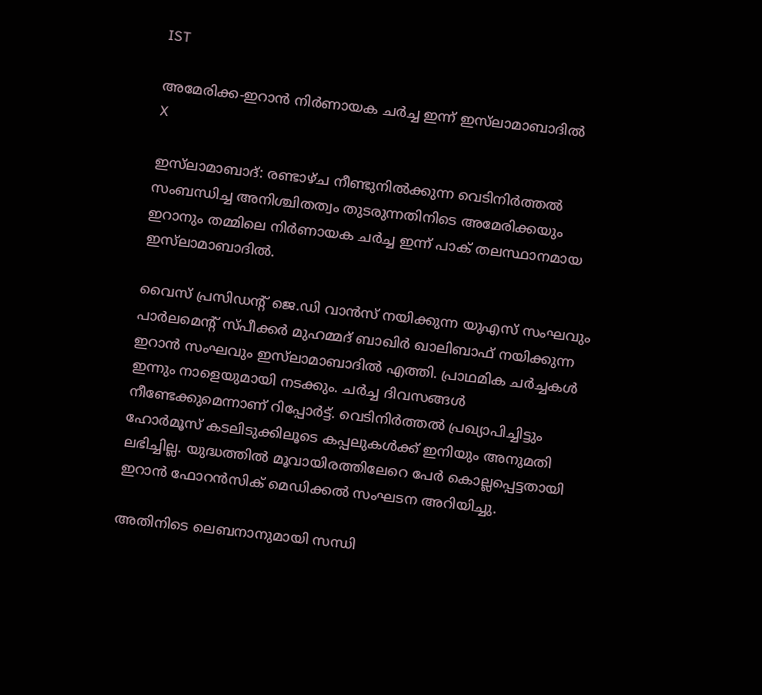IST

അമേരിക്ക-ഇറാന്‍ നിർണായക ചർച്ച ഇന്ന് ഇസ്‍ലാമാബാദിൽ
X

ഇസ്‍ലാമാബാദ്: രണ്ടാഴ്ച നീണ്ടുനിൽക്കുന്ന വെടിനിർത്തൽ സംബന്ധിച്ച അനിശ്ചിതത്വം തുടരുന്നതിനിടെ അമേരിക്കയും ഇറാനും തമ്മിലെ നിർണായക ചർച്ച ഇന്ന് പാക് തലസ്ഥാനമായ ഇസ്‍ലാമാബാദിൽ.

വൈസ് പ്രസിഡന്‍റ് ജെ.ഡി വാൻസ് നയിക്കുന്ന യുഎസ് സംഘവും പാർലമെന്‍റ് സ്പീക്കർ മുഹമ്മദ് ബാഖിർ ഖാലിബാഫ് നയിക്കുന്ന ഇറാൻ സംഘവും ഇസ്‍ലാമാബാദിൽ എത്തി. പ്രാഥമിക ചർച്ചകൾ ഇന്നും നാളെയുമായി നടക്കും. ചർച്ച ദിവസങ്ങൾ നീണ്ടേക്കുമെന്നാണ് റിപ്പോർട്ട്. വെടിനിർത്തൽ പ്രഖ്യാപിച്ചിട്ടും ഹോർമൂസ് കടലിടുക്കിലൂടെ കപ്പലുകൾക്ക് ഇനിയും അനുമതി ലഭിച്ചില്ല. യുദ്ധത്തിൽ മൂവായിരത്തിലേറെ പേർ കൊല്ലപ്പെട്ടതായി ഇറാൻ ഫോറൻസിക് മെഡിക്കൽ സംഘടന അറിയിച്ചു.

അതിനിടെ ലെബനാനുമായി സന്ധി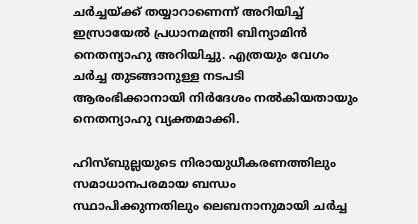ചർച്ചയ്ക്ക് തയ്യാറാണെന്ന് അറിയിച്ച് ഇസ്രായേൽ പ്രധാനമന്ത്രി ബിന്യാമിൻ നെതന്യാഹു അറിയിച്ചു. എത്രയും വേഗം ചർച്ച തുടങ്ങാനുള്ള നടപടി ആരംഭിക്കാനായി നിർദേശം നൽകിയതായും നെതന്യാഹു വ്യക്തമാക്കി.

ഹിസ്ബുല്ലയുടെ നിരായുധീകരണത്തിലും സമാധാനപരമായ ബന്ധം സ്ഥാപിക്കുന്നതിലും ലെബനാനുമായി ചർച്ച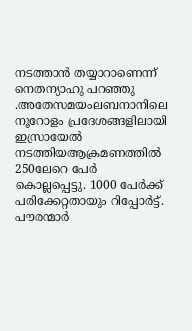നടത്താൻ തയ്യാറാണെന്ന് നെതന്യാഹു പറഞ്ഞു .അതേസമയംലബനാനിലെ നൂറോളം പ്രദേശങ്ങളിലായി ഇസ്രായേൽ നടത്തിയആക്രമണത്തിൽ 250ലേറെ പേർ കൊല്ലപ്പെട്ടു. 1000 പേർക്ക് പരിക്കേറ്റതായും റിപ്പോർട്ട്. പൗരന്മാർ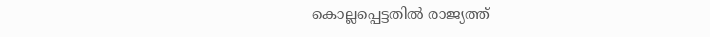കൊല്ലപ്പെട്ടതിൽ രാജ്യത്ത്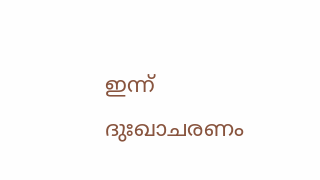ഇന്ന് ദുഃഖാചരണം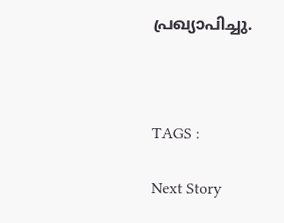പ്രഖ്യാപിച്ചു.



TAGS :

Next Story